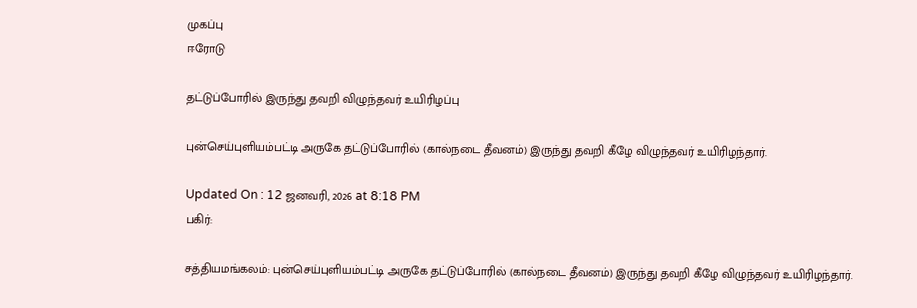முகப்பு
ஈரோடு

தட்டுப்போரில் இருந்து தவறி விழுந்தவர் உயிரிழப்பு

புன்செய்புளியம்பட்டி அருகே தட்டுப்போரில் (கால்நடை தீவனம்) இருந்து தவறி கீழே விழுந்தவர் உயிரிழந்தார்.

Updated On : 12 ஜனவரி, 2026 at 8:18 PM
பகிர்:

சத்தியமங்கலம்: புன்செய்புளியம்பட்டி அருகே தட்டுப்போரில் (கால்நடை தீவனம்) இருந்து தவறி கீழே விழுந்தவர் உயிரிழந்தார்.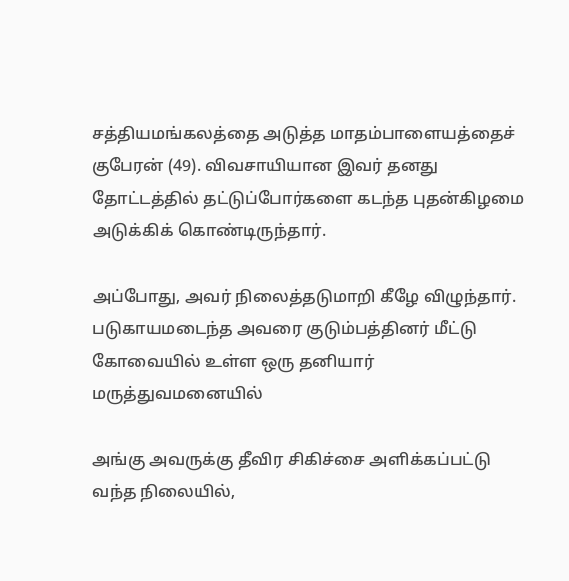சத்தியமங்கலத்தை அடுத்த மாதம்பாளையத்தைச் குபேரன் (49). விவசாயியான இவர் தனது தோட்டத்தில் தட்டுப்போர்களை கடந்த புதன்கிழமை அடுக்கிக் கொண்டிருந்தார்.

அப்போது, அவர் நிலைத்தடுமாறி கீழே விழுந்தார். படுகாயமடைந்த அவரை குடும்பத்தினர் மீட்டு கோவையில் உள்ள ஒரு தனியார் மருத்துவமனையில்

அங்கு அவருக்கு தீவிர சிகிச்சை அளிக்கப்பட்டு வந்த நிலையில்,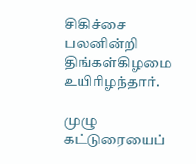சிகிச்சை பலனின்றி திங்கள்கிழமை உயிரிழந்தார்.

முழு கட்டுரையைப்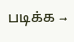படிக்க →